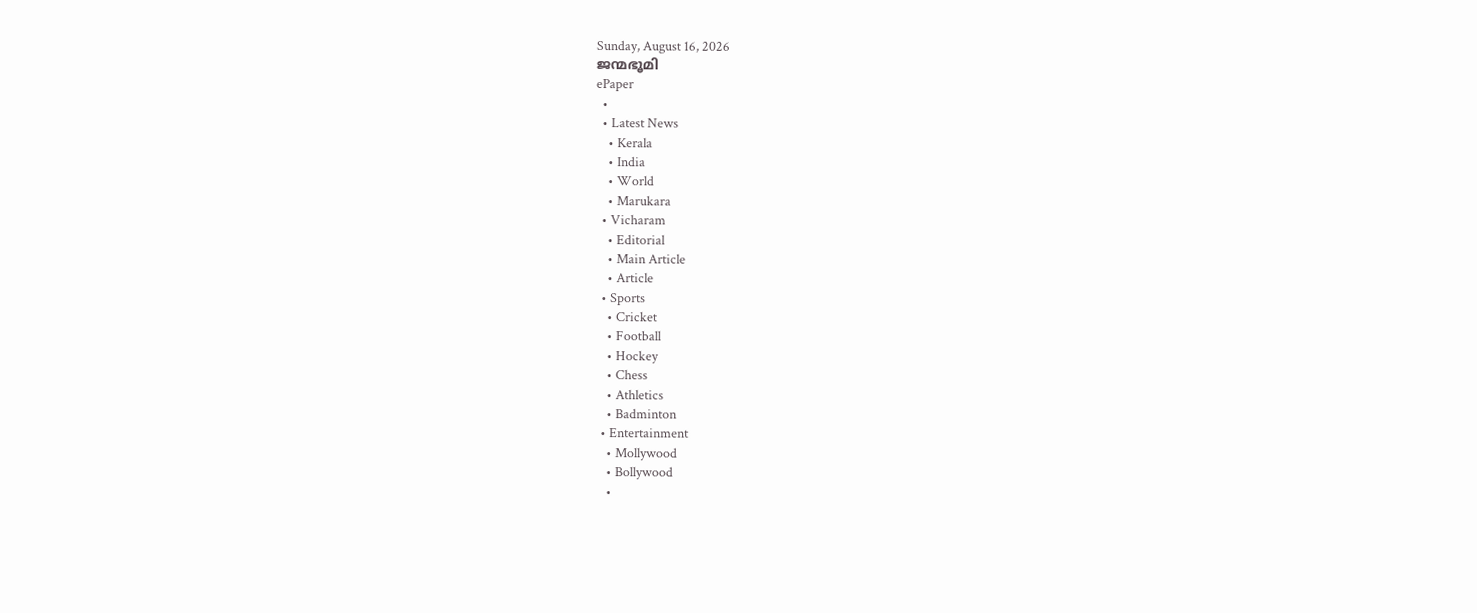Sunday, August 16, 2026
ജന്മഭൂമി
ePaper
  •
  • Latest News
    • Kerala
    • India
    • World
    • Marukara
  • Vicharam
    • Editorial
    • Main Article
    • Article
  • Sports
    • Cricket
    • Football
    • Hockey
    • Chess
    • Athletics
    • Badminton
  • Entertainment
    • Mollywood
    • Bollywood
    •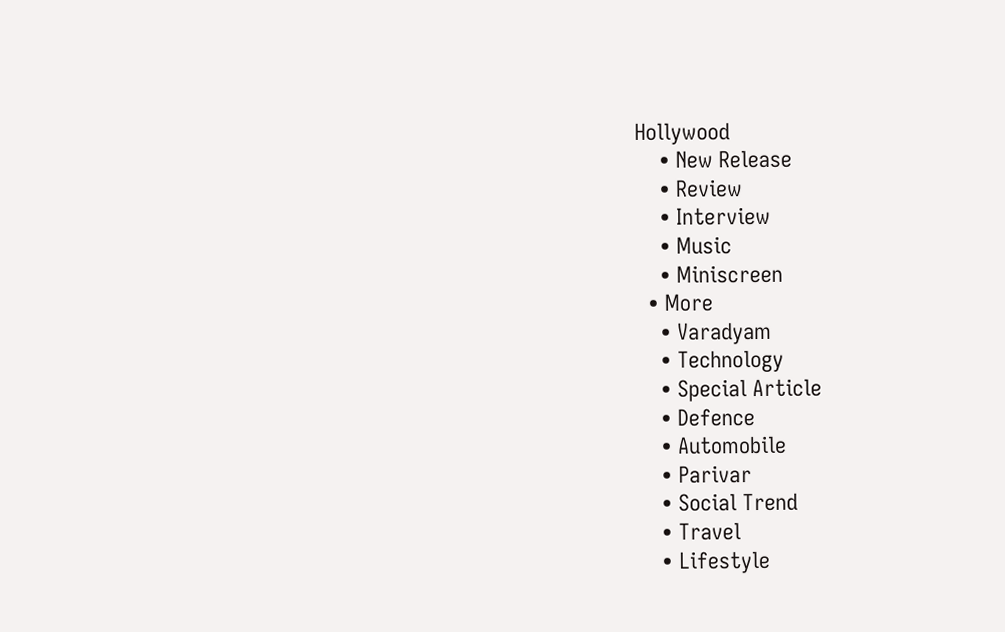Hollywood
    • New Release
    • Review
    • Interview
    • Music
    • Miniscreen
  • More
    • Varadyam
    • Technology
    • Special Article
    • Defence
    • Automobile
    • Parivar
    • Social Trend
    • Travel
    • Lifestyle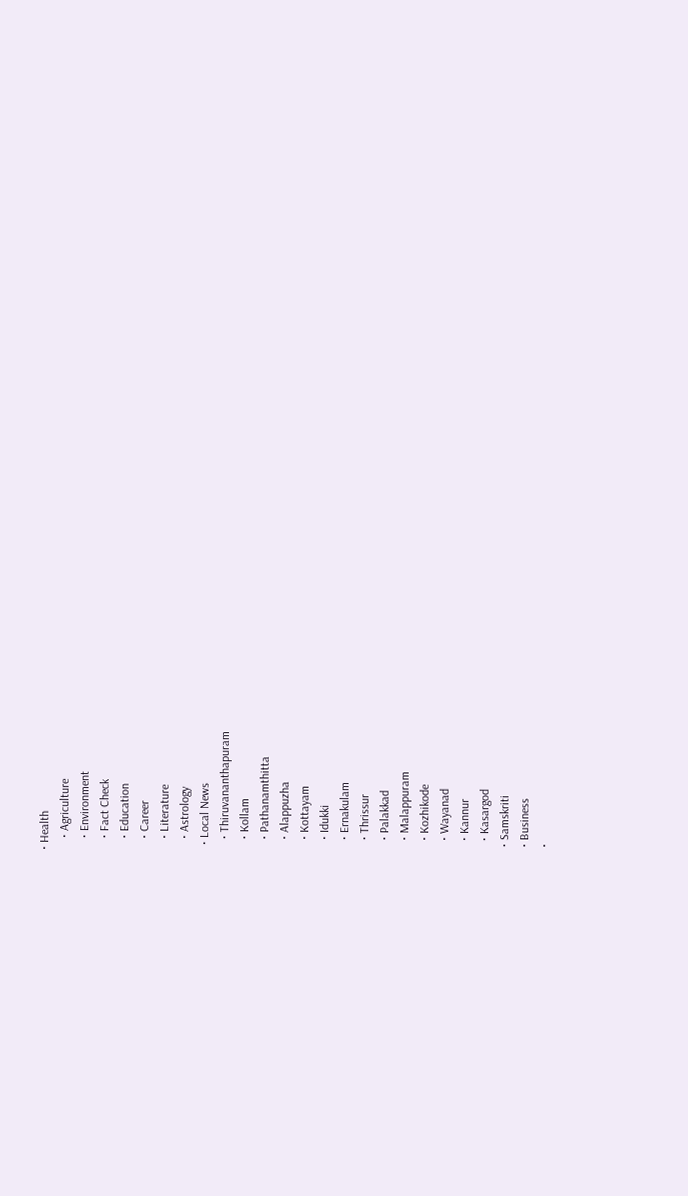• Health
    • Agriculture
    • Environment
    • Fact Check
    • Education
    • Career
    • Literature
    • Astrology
  • Local News
    • Thiruvananthapuram
    • Kollam
    • Pathanamthitta
    • Alappuzha
    • Kottayam
    • Idukki
    • Ernakulam
    • Thrissur
    • Palakkad
    • Malappuram
    • Kozhikode
    • Wayanad
    • Kannur
    • Kasargod
  • Samskriti
  • Business
  •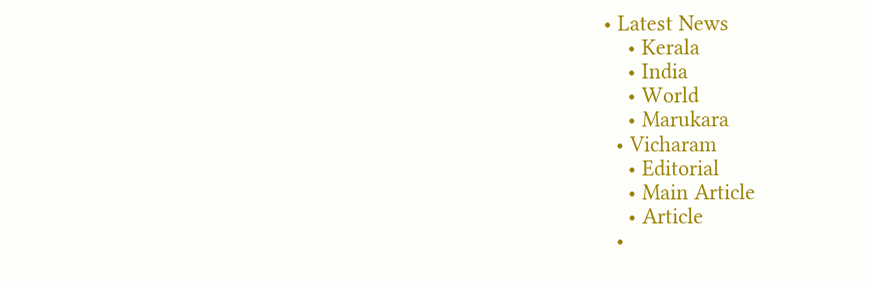• Latest News
    • Kerala
    • India
    • World
    • Marukara
  • Vicharam
    • Editorial
    • Main Article
    • Article
  •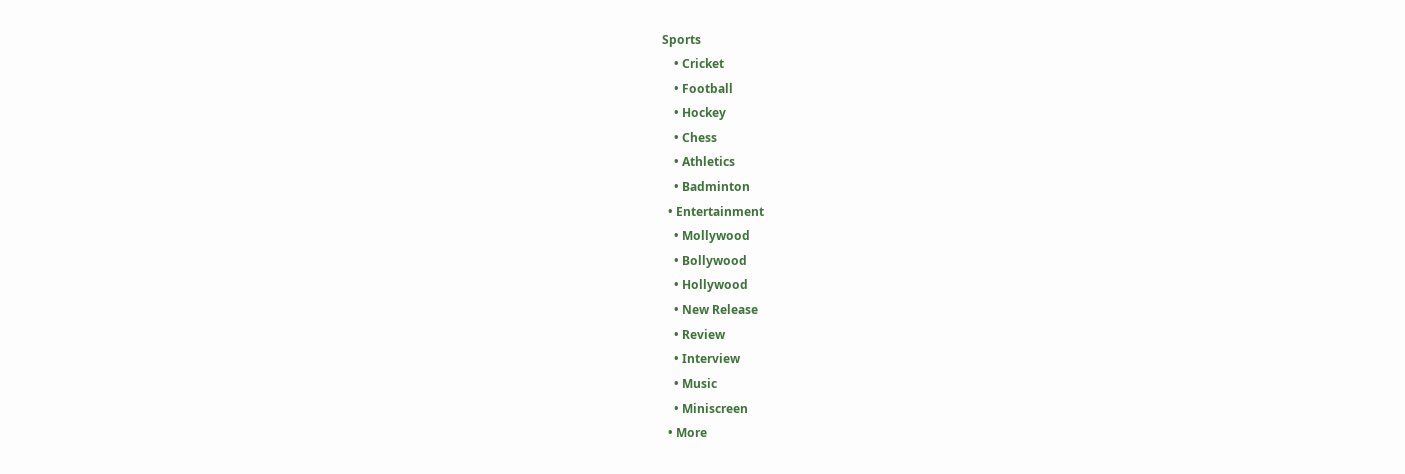Sports
    • Cricket
    • Football
    • Hockey
    • Chess
    • Athletics
    • Badminton
  • Entertainment
    • Mollywood
    • Bollywood
    • Hollywood
    • New Release
    • Review
    • Interview
    • Music
    • Miniscreen
  • More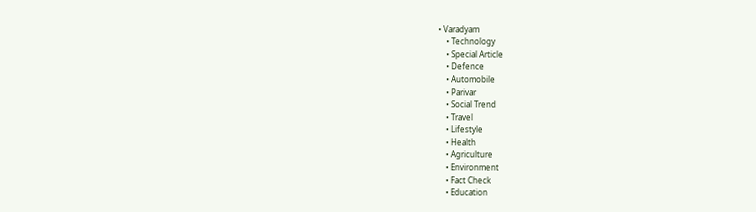• Varadyam
    • Technology
    • Special Article
    • Defence
    • Automobile
    • Parivar
    • Social Trend
    • Travel
    • Lifestyle
    • Health
    • Agriculture
    • Environment
    • Fact Check
    • Education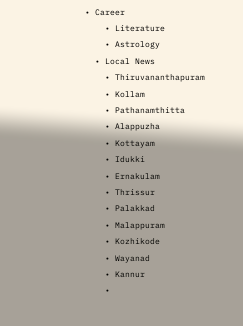• Career
    • Literature
    • Astrology
  • Local News
    • Thiruvananthapuram
    • Kollam
    • Pathanamthitta
    • Alappuzha
    • Kottayam
    • Idukki
    • Ernakulam
    • Thrissur
    • Palakkad
    • Malappuram
    • Kozhikode
    • Wayanad
    • Kannur
    •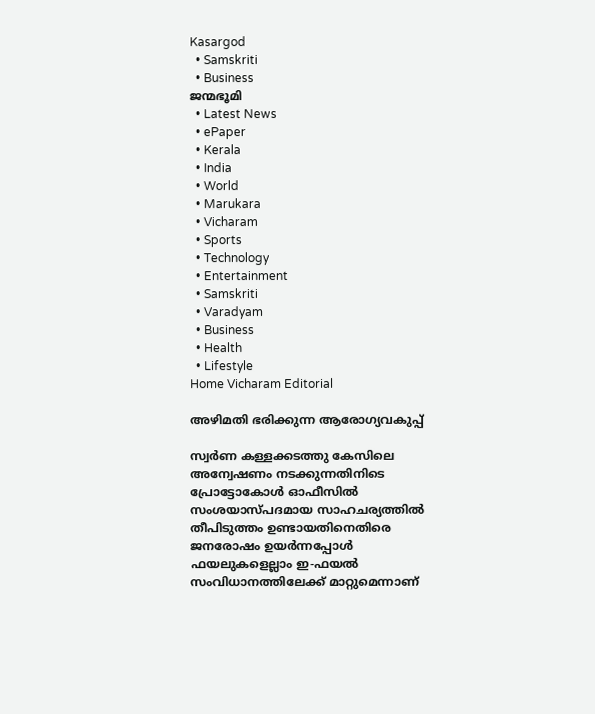Kasargod
  • Samskriti
  • Business
ജന്മഭൂമി
  • Latest News
  • ePaper
  • Kerala
  • India
  • World
  • Marukara
  • Vicharam
  • Sports
  • Technology
  • Entertainment
  • Samskriti
  • Varadyam
  • Business
  • Health
  • Lifestyle
Home Vicharam Editorial

അഴിമതി ഭരിക്കുന്ന ആരോഗ്യവകുപ്പ്

സ്വര്‍ണ കള്ളക്കടത്തു കേസിലെ അന്വേഷണം നടക്കുന്നതിനിടെ പ്രോട്ടോകോള്‍ ഓഫീസില്‍ സംശയാസ്പദമായ സാഹചര്യത്തില്‍ തീപിടുത്തം ഉണ്ടായതിനെതിരെ ജനരോഷം ഉയര്‍ന്നപ്പോള്‍ ഫയലുകളെല്ലാം ഇ-ഫയല്‍ സംവിധാനത്തിലേക്ക് മാറ്റുമെന്നാണ്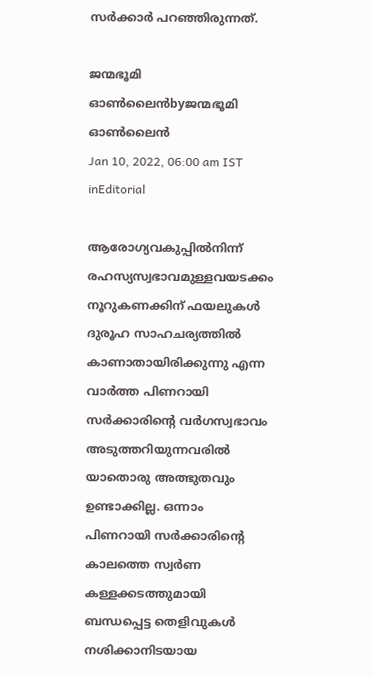സര്‍ക്കാര്‍ പറഞ്ഞിരുന്നത്.

ജന്മഭൂമി ഓണ്‍ലൈന്‍byജന്മഭൂമി ഓണ്‍ലൈന്‍
Jan 10, 2022, 06:00 am IST
inEditorial

ആരോഗ്യവകുപ്പില്‍നിന്ന് രഹസ്യസ്വഭാവമുള്ളവയടക്കം നൂറുകണക്കിന് ഫയലുകള്‍ ദുരൂഹ സാഹചര്യത്തില്‍ കാണാതായിരിക്കുന്നു എന്ന വാര്‍ത്ത പിണറായി സര്‍ക്കാരിന്റെ വര്‍ഗസ്വഭാവം അടുത്തറിയുന്നവരില്‍ യാതൊരു അത്ഭുതവും ഉണ്ടാക്കില്ല. ഒന്നാം പിണറായി സര്‍ക്കാരിന്റെ കാലത്തെ സ്വര്‍ണ കള്ളക്കടത്തുമായി ബന്ധപ്പെട്ട തെളിവുകള്‍ നശിക്കാനിടയായ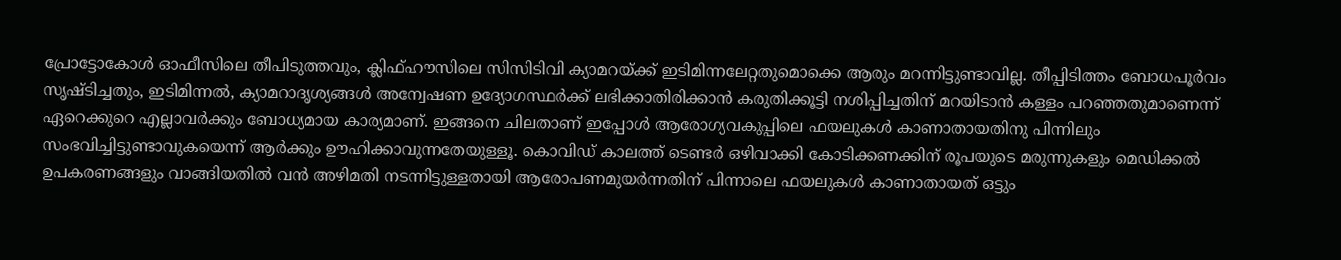പ്രോട്ടോകോള്‍ ഓഫീസിലെ തീപിടുത്തവും, ക്ലിഫ്ഹൗസിലെ സിസിടിവി ക്യാമറയ്‌ക്ക് ഇടിമിന്നലേറ്റതുമൊക്കെ ആരും മറന്നിട്ടുണ്ടാവില്ല. തീപ്പിടിത്തം ബോധപൂര്‍വം സൃഷ്ടിച്ചതും, ഇടിമിന്നല്‍, ക്യാമറാദൃശ്യങ്ങള്‍ അന്വേഷണ ഉദ്യോഗസ്ഥര്‍ക്ക് ലഭിക്കാതിരിക്കാന്‍ കരുതിക്കൂട്ടി നശിപ്പിച്ചതിന് മറയിടാന്‍ കള്ളം പറഞ്ഞതുമാണെന്ന് ഏറെക്കുറെ എല്ലാവര്‍ക്കും ബോധ്യമായ കാര്യമാണ്. ഇങ്ങനെ ചിലതാണ് ഇപ്പോള്‍ ആരോഗ്യവകുപ്പിലെ ഫയലുകള്‍ കാണാതായതിനു പിന്നിലും സംഭവിച്ചിട്ടുണ്ടാവുകയെന്ന് ആര്‍ക്കും ഊഹിക്കാവുന്നതേയുള്ളൂ. കൊവിഡ് കാലത്ത് ടെണ്ടര്‍ ഒഴിവാക്കി കോടിക്കണക്കിന് രൂപയുടെ മരുന്നുകളും മെഡിക്കല്‍ ഉപകരണങ്ങളും വാങ്ങിയതില്‍ വന്‍ അഴിമതി നടന്നിട്ടുള്ളതായി ആരോപണമുയര്‍ന്നതിന് പിന്നാലെ ഫയലുകള്‍ കാണാതായത് ഒട്ടും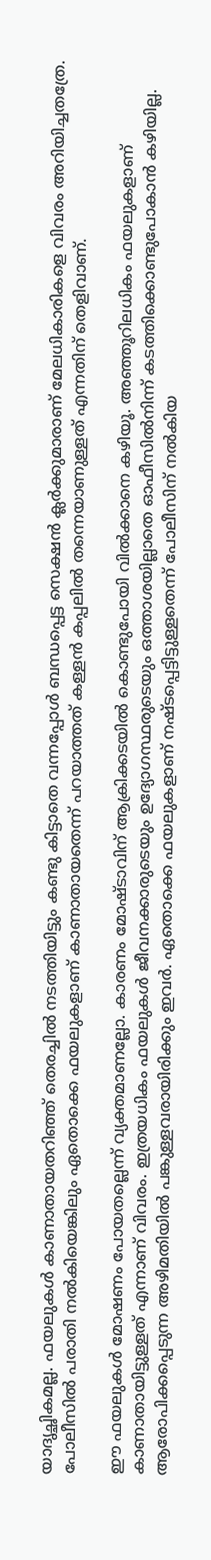യാദൃച്ഛികമല്ല. ഫയലുകള്‍ കാണാതായതറിഞ്ഞ് തെരച്ചില്‍ നടത്തിയിട്ടും കണ്ടു കിട്ടാതെ വന്നപ്പോള്‍ ബന്ധപ്പെട്ട സെക്ഷന്‍ ക്ലര്‍ക്കുമാരാണ് മേലധികാരികളെ വിവരം അറിയിച്ചതത്രേ. പോലീസില്‍ പരാതി നല്‍കിയെങ്കിലും ഏതൊക്കെ ഫയലുകളാണ് കാണാതായതെന്ന് പറയാത്തത് കള്ളന്‍ കപ്പലില്‍ തന്നെയാണുള്ളത് എന്നതിന് തെളിവാണ്.

ഈ ഫയലുകള്‍ മോഷണം പോയതല്ലെന്ന് വ്യക്തമാണല്ലോ. കാരണം മോഷ്ടാവിന് ആക്രിക്കടയില്‍ കൊണ്ടുപോയി വില്‍ക്കാനെ കഴിയൂ. അഞ്ഞൂറിലധികം ഫയലുകളാണ് കാണാതായിട്ടുള്ളത് എന്നാണ് വിവരം. ഇത്രയധികം ഫയലുകള്‍ ജീവനക്കാരുടെയും ഉദ്യോഗസ്ഥരുടെയും ഒത്താശയില്ലാതെ ഓഫീസില്‍നിന്ന് കടത്തിക്കൊണ്ടുപോകാന്‍ കഴിയില്ല. ആരോപിക്കപ്പെടുന്ന അഴിമതിയില്‍ പങ്കുള്ളവരായിരിക്കും ഇവര്‍. ഏതൊക്കെ ഫയലുകളാണ് നഷ്ടപ്പെട്ടിട്ടുള്ളതെന്ന് പോലീസിന് നല്‍കിയ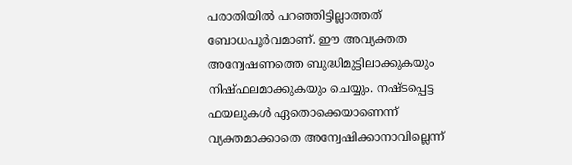പരാതിയില്‍ പറഞ്ഞിട്ടില്ലാത്തത് ബോധപൂര്‍വമാണ്. ഈ അവ്യക്തത അന്വേഷണത്തെ ബുദ്ധിമുട്ടിലാക്കുകയും നിഷ്ഫലമാക്കുകയും ചെയ്യും. നഷ്ടപ്പെട്ട ഫയലുകള്‍ ഏതൊക്കെയാണെന്ന് വ്യക്തമാക്കാതെ അന്വേഷിക്കാനാവില്ലെന്ന്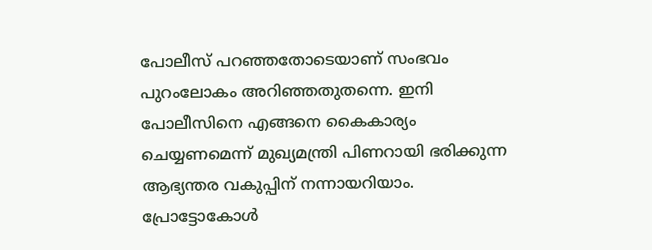പോലീസ് പറഞ്ഞതോടെയാണ് സംഭവം പുറംലോകം അറിഞ്ഞതുതന്നെ. ഇനി പോലീസിനെ എങ്ങനെ കൈകാര്യം ചെയ്യണമെന്ന് മുഖ്യമന്ത്രി പിണറായി ഭരിക്കുന്ന ആഭ്യന്തര വകുപ്പിന് നന്നായറിയാം. പ്രോട്ടോകോള്‍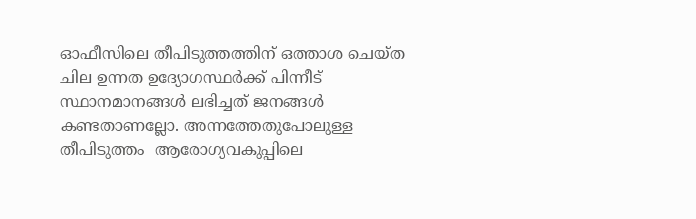ഓഫീസിലെ തീപിടുത്തത്തിന് ഒത്താശ ചെയ്ത ചില ഉന്നത ഉദ്യോഗസ്ഥര്‍ക്ക് പിന്നീട് സ്ഥാനമാനങ്ങള്‍ ലഭിച്ചത് ജനങ്ങള്‍ കണ്ടതാണല്ലോ. അന്നത്തേതുപോലുള്ള തീപിടുത്തം  ആരോഗ്യവകുപ്പിലെ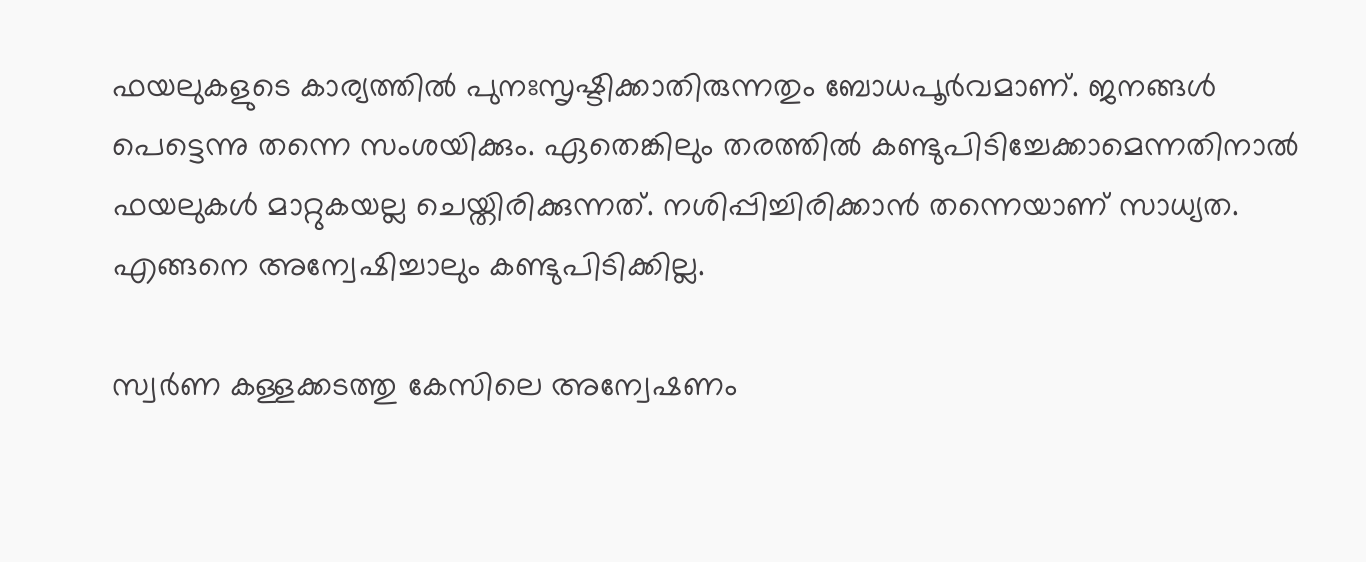ഫയലുകളുടെ കാര്യത്തില്‍ പുനഃസൃഷ്ടിക്കാതിരുന്നതും ബോധപൂര്‍വമാണ്. ജനങ്ങള്‍ പെട്ടെന്നു തന്നെ സംശയിക്കും. ഏതെങ്കിലും തരത്തില്‍ കണ്ടുപിടിച്ചേക്കാമെന്നതിനാല്‍ ഫയലുകള്‍ മാറ്റുകയല്ല ചെയ്തിരിക്കുന്നത്. നശിപ്പിച്ചിരിക്കാന്‍ തന്നെയാണ് സാധ്യത. എങ്ങനെ അന്വേഷിച്ചാലും കണ്ടുപിടിക്കില്ല.

സ്വര്‍ണ കള്ളക്കടത്തു കേസിലെ അന്വേഷണം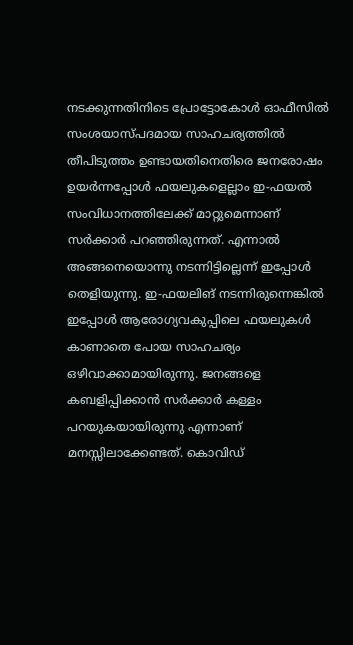നടക്കുന്നതിനിടെ പ്രോട്ടോകോള്‍ ഓഫീസില്‍ സംശയാസ്പദമായ സാഹചര്യത്തില്‍ തീപിടുത്തം ഉണ്ടായതിനെതിരെ ജനരോഷം ഉയര്‍ന്നപ്പോള്‍ ഫയലുകളെല്ലാം ഇ-ഫയല്‍ സംവിധാനത്തിലേക്ക് മാറ്റുമെന്നാണ് സര്‍ക്കാര്‍ പറഞ്ഞിരുന്നത്. എന്നാല്‍ അങ്ങനെയൊന്നു നടന്നിട്ടില്ലെന്ന് ഇപ്പോള്‍ തെളിയുന്നു. ഇ-ഫയലിങ് നടന്നിരുന്നെങ്കില്‍ ഇപ്പോള്‍ ആരോഗ്യവകുപ്പിലെ ഫയലുകള്‍ കാണാതെ പോയ സാഹചര്യം ഒഴിവാക്കാമായിരുന്നു. ജനങ്ങളെ കബളിപ്പിക്കാന്‍ സര്‍ക്കാര്‍ കള്ളം പറയുകയായിരുന്നു എന്നാണ് മനസ്സിലാക്കേണ്ടത്. കൊവിഡ്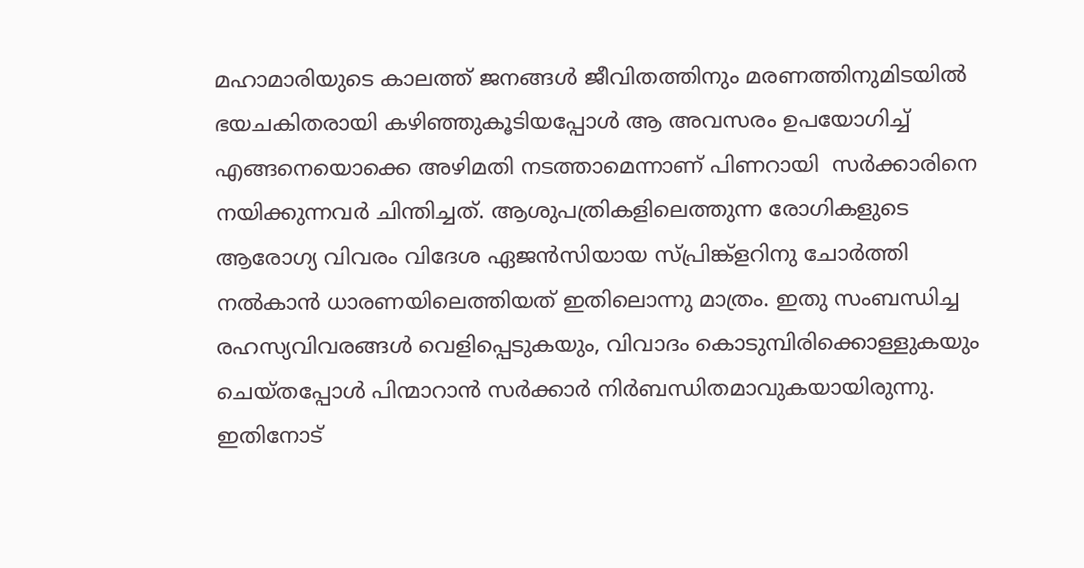മഹാമാരിയുടെ കാലത്ത് ജനങ്ങള്‍ ജീവിതത്തിനും മരണത്തിനുമിടയില്‍ ഭയചകിതരായി കഴിഞ്ഞുകൂടിയപ്പോള്‍ ആ അവസരം ഉപയോഗിച്ച് എങ്ങനെയൊക്കെ അഴിമതി നടത്താമെന്നാണ് പിണറായി  സര്‍ക്കാരിനെ നയിക്കുന്നവര്‍ ചിന്തിച്ചത്. ആശുപത്രികളിലെത്തുന്ന രോഗികളുടെ ആരോഗ്യ വിവരം വിദേശ ഏജന്‍സിയായ സ്പ്രിങ്ക്ളറിനു ചോര്‍ത്തി നല്‍കാന്‍ ധാരണയിലെത്തിയത് ഇതിലൊന്നു മാത്രം. ഇതു സംബന്ധിച്ച രഹസ്യവിവരങ്ങള്‍ വെളിപ്പെടുകയും, വിവാദം കൊടുമ്പിരിക്കൊള്ളുകയും ചെയ്തപ്പോള്‍ പിന്മാറാന്‍ സര്‍ക്കാര്‍ നിര്‍ബന്ധിതമാവുകയായിരുന്നു. ഇതിനോട്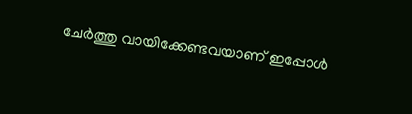ചേര്‍ത്തു വായിക്കേണ്ടവയാണ് ഇപ്പോള്‍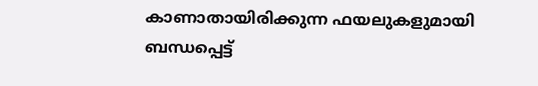കാണാതായിരിക്കുന്ന ഫയലുകളുമായി ബന്ധപ്പെട്ട്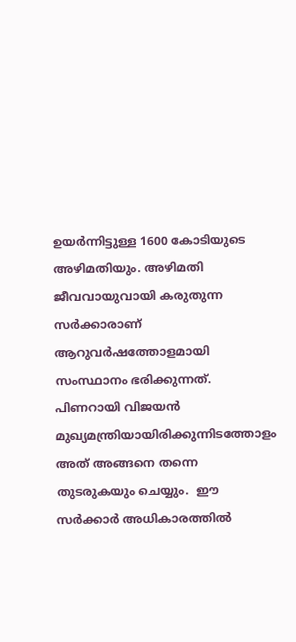ഉയര്‍ന്നിട്ടുള്ള 1600 കോടിയുടെ അഴിമതിയും. അഴിമതി ജീവവായുവായി കരുതുന്ന സര്‍ക്കാരാണ് ആറുവര്‍ഷത്തോളമായി സംസ്ഥാനം ഭരിക്കുന്നത്. പിണറായി വിജയന്‍ മുഖ്യമന്ത്രിയായിരിക്കുന്നിടത്തോളം അത് അങ്ങനെ തന്നെ തുടരുകയും ചെയ്യും.  ഈ സര്‍ക്കാര്‍ അധികാരത്തില്‍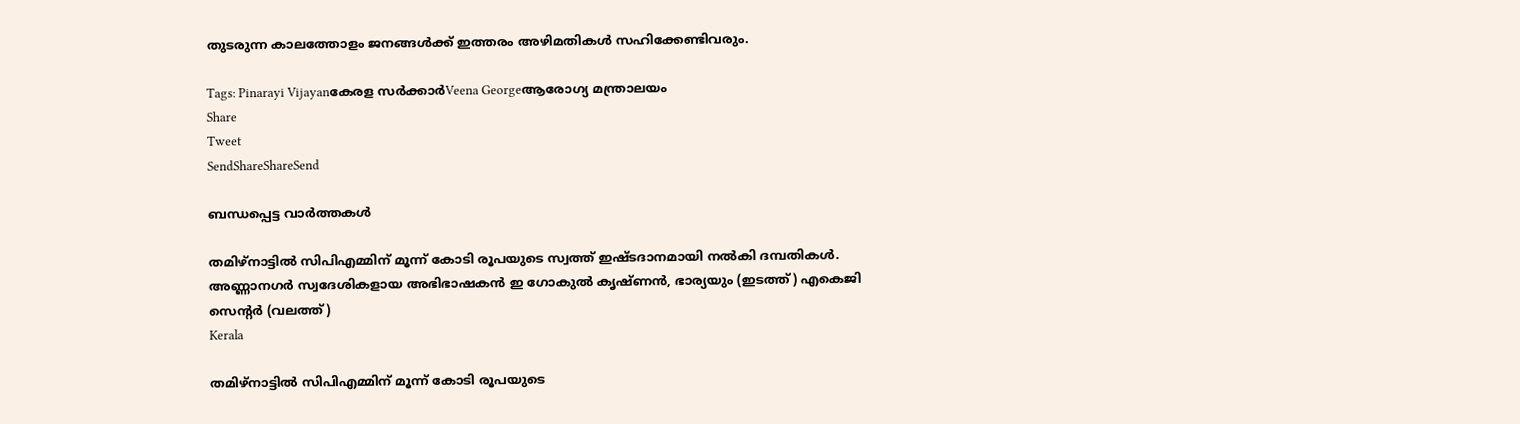തുടരുന്ന കാലത്തോളം ജനങ്ങള്‍ക്ക് ഇത്തരം അഴിമതികള്‍ സഹിക്കേണ്ടിവരും.

Tags: Pinarayi Vijayanകേരള സര്‍ക്കാര്‍Veena Georgeആരോഗ്യ മന്ത്രാലയം
Share
Tweet
SendShareShareSend

ബന്ധപ്പെട്ട വാര്‍ത്തകള്‍

തമിഴ്നാട്ടില്‍ സിപിഎമ്മിന് മൂന്ന് കോടി രൂപയുടെ സ്വത്ത് ഇഷ്ടദാനമായി നല്‍കി ദമ്പതികള്‍. അണ്ണാനഗര്‍ സ്വദേശികളായ അഭിഭാഷകന്‍ ഇ ഗോകുല്‍ കൃഷ്ണന്‍, ഭാര്യയും (ഇടത്ത്) എകെജി സെന്‍റര്‍ (വലത്ത്)
Kerala

തമിഴ്നാട്ടില്‍ സിപിഎമ്മിന് മൂന്ന് കോടി രൂപയുടെ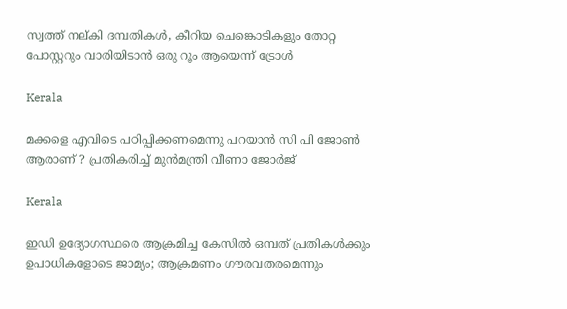സ്വത്ത് നല‍്കി ദമ്പതികള്‍, കീറിയ ചെങ്കൊടികളും തോറ്റ പോസ്റ്ററും വാരിയിടാൻ ഒരു റൂം ആയെന്ന് ട്രോള്‍

Kerala

മക്കളെ എവിടെ പഠിപ്പിക്കണമെന്നു പറയാന്‍ സി പി ജോണ്‍ ആരാണ് ? പ്രതികരിച്ച് മുന്‍മന്ത്രി വീണാ ജോര്‍ജ്

Kerala

ഇഡി ഉദ്യോഗസ്ഥരെ ആക്രമിച്ച കേസിൽ ഒമ്പത് പ്രതികള്‍ക്കും ഉപാധികളോടെ ജാമ്യം; ആക്രമണം ഗൗരവതരമെന്നും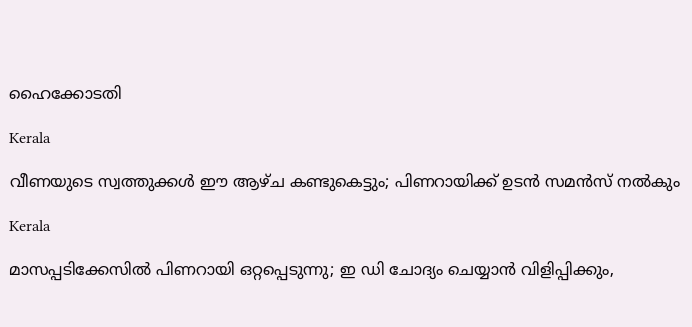ഹൈക്കോടതി

Kerala

വീണയുടെ സ്വത്തുക്കള്‍ ഈ ആഴ്ച കണ്ടുകെട്ടും; പിണറായിക്ക് ഉടന്‍ സമന്‍സ് നല്‍കും

Kerala

മാസപ്പടിക്കേസില്‍ പിണറായി ഒറ്റപ്പെടുന്നു; ഇ ഡി ചോദ്യം ചെയ്യാന്‍ വിളിപ്പിക്കും,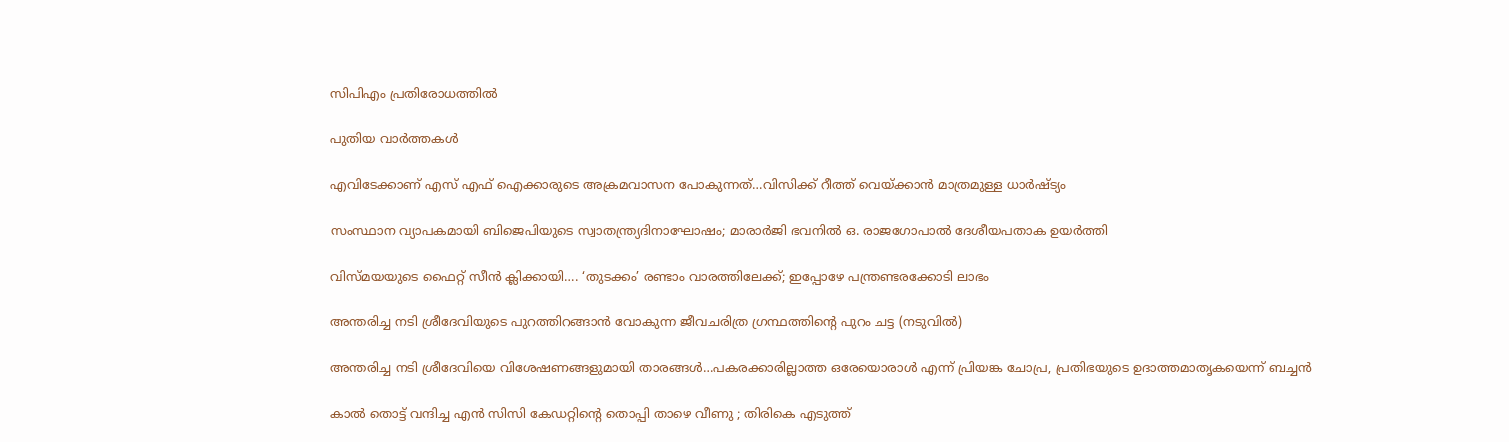സിപിഎം പ്രതിരോധത്തില്‍

പുതിയ വാര്‍ത്തകള്‍

എവിടേക്കാണ് എസ് എഫ് ഐക്കാരുടെ അക്രമവാസന പോകുന്നത്…വിസിക്ക് റീത്ത് വെയ്‌ക്കാന്‍ മാത്രമുള്ള ധാര്‍ഷ്ട്യം

സംസ്ഥാന വ്യാപകമായി ബിജെപിയുടെ സ്വാതന്ത്ര്യദിനാഘോഷം; മാരാർജി ഭവനിൽ ഒ. രാജഗോപാൽ ദേശീയപതാക ഉയർത്തി

വിസ്‍മയയുടെ ഫൈറ്റ് സീന്‍ ക്ലിക്കായി…. ‘തുടക്കം’ രണ്ടാം വാരത്തിലേക്ക്; ഇപ്പോഴേ പന്ത്രണ്ടരക്കോടി ലാഭം

അന്തരിച്ച നടി ശ്രീദേവിയുടെ പുറത്തിറങ്ങാന്‍ വോകുന്ന ജീവചരിത്ര ഗ്രന്ഥത്തിന്‍റെ പുറം ചട്ട (നടുവില്‍)

അന്തരിച്ച നടി ശ്രീദേവിയെ വിശേഷണങ്ങളുമായി താരങ്ങള്‍…പകരക്കാരില്ലാത്ത ഒരേയൊരാള്‍ എന്ന് പ്രിയങ്ക ചോപ്ര, പ്രതിഭയുടെ ഉദാത്തമാതൃകയെന്ന് ബച്ചന്‍

കാൽ തൊട്ട് വന്ദിച്ച എൻ സിസി കേഡറ്റിന്റെ തൊപ്പി താഴെ വീണു ; തിരികെ എടുത്ത്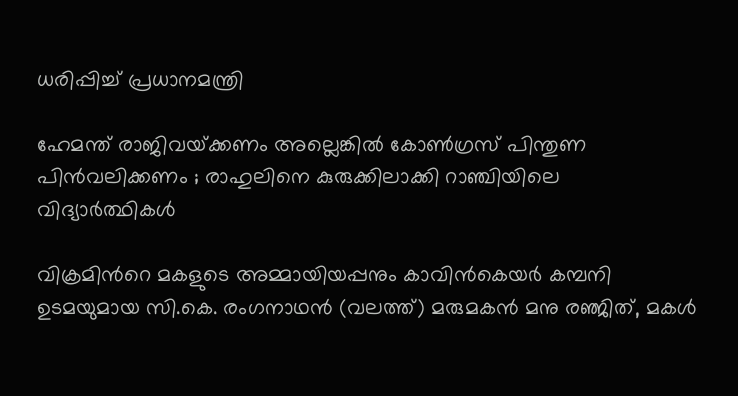ധരിപ്പിച്ച് പ്രധാനമന്ത്രി

ഹേമന്ത് രാജിവയ്‌ക്കണം അല്ലെങ്കിൽ കോൺഗ്രസ് പിന്തുണ പിൻവലിക്കണം ; രാഹുലിനെ കുരുക്കിലാക്കി റാഞ്ചിയിലെ വിദ്യാർത്ഥികൾ

വിക്രമിന്‍റെ മകളുടെ അമ്മായിയപ്പനും കാവിന്‍കെയര്‍ കമ്പനി ഉടമയുമായ സി.കെ. രംഗനാഥന്‍ (വലത്ത്) മരുമകന്‍ മനു രഞ്ജിത്, മകള്‍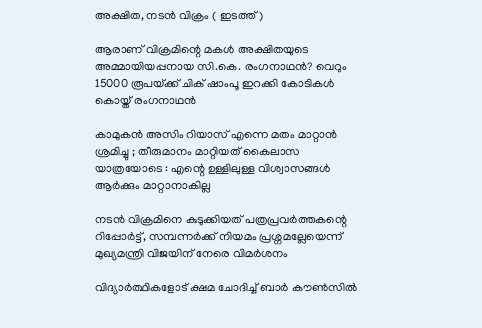അക്ഷിത, നടന്‍ വിക്രം ( ഇടത്ത്)

ആരാണ് വിക്രമിന്റെ മകള്‍ അക്ഷിതയുടെ അമ്മായിയപ്പനായ സി.കെ. രംഗനാഥന്‍? വെറും 15000 രൂപയ്‌ക്ക് ചിക് ഷാംപൂ ഇറക്കി കോടികള്‍ കൊയ്ത് രംഗനാഥന്‍

കാമുകൻ അസിം റിയാസ് എന്നെ മതം മാറ്റാൻ ശ്രമിച്ചു ; തീരുമാനം മാറ്റിയത് കൈലാസ  യാത്രയോടെ : എന്റെ ഉള്ളിലുള്ള വിശ്വാസങ്ങൾ ആർക്കും മാറ്റാനാകില്ല

നടന്‍ വിക്രമിനെ കുടുക്കിയത് പത്രപ്രവര്‍ത്തകന്റെ റിപ്പോര്‍ട്ട്, സമ്പന്നര്‍ക്ക് നിയമം പ്രശ്നമല്ലേയെന്ന് മുഖ്യമന്ത്രി വിജയിന് നേരെ വിമര്‍ശനം

വിദ്യാര്‍ത്ഥികളോട് ക്ഷമ ചോദിച്ച് ബാര്‍ കൗണ്‍സില്‍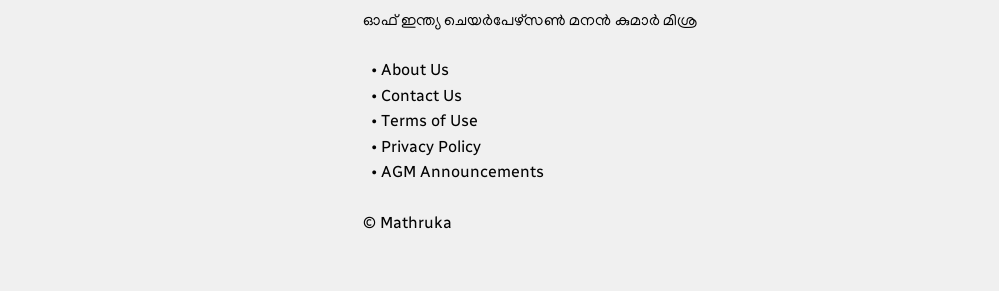ഓഫ് ഇന്ത്യ ചെയര്‍പേഴ്സണ്‍ മനന്‍ കുമാര്‍ മിശ്ര

  • About Us
  • Contact Us
  • Terms of Use
  • Privacy Policy
  • AGM Announcements

© Mathruka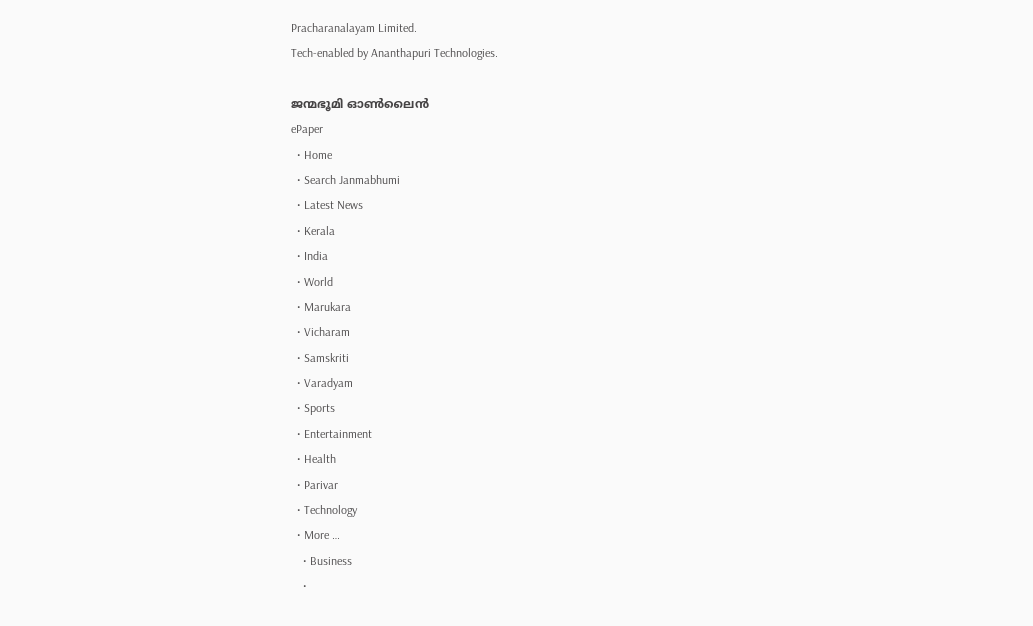Pracharanalayam Limited.
Tech-enabled by Ananthapuri Technologies.

ജന്മഭൂമി ഓണ്‍ലൈന്‍
ePaper
  • Home
  • Search Janmabhumi
  • Latest News
  • Kerala
  • India
  • World
  • Marukara
  • Vicharam
  • Samskriti
  • Varadyam
  • Sports
  • Entertainment
  • Health
  • Parivar
  • Technology
  • More …
    • Business
    •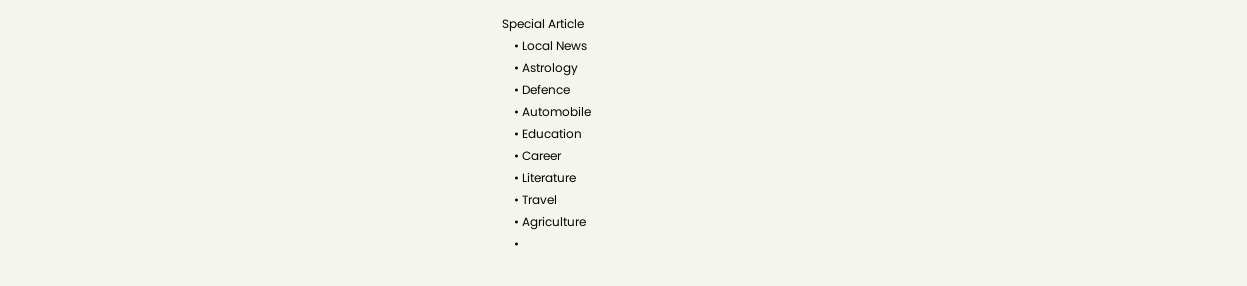Special Article
    • Local News
    • Astrology
    • Defence
    • Automobile
    • Education
    • Career
    • Literature
    • Travel
    • Agriculture
    •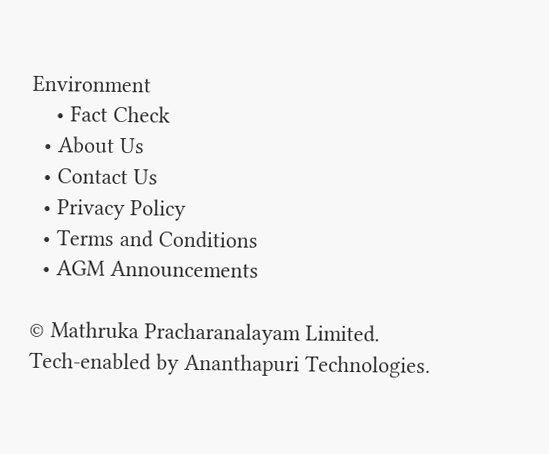Environment
    • Fact Check
  • About Us
  • Contact Us
  • Privacy Policy
  • Terms and Conditions
  • AGM Announcements

© Mathruka Pracharanalayam Limited.
Tech-enabled by Ananthapuri Technologies.